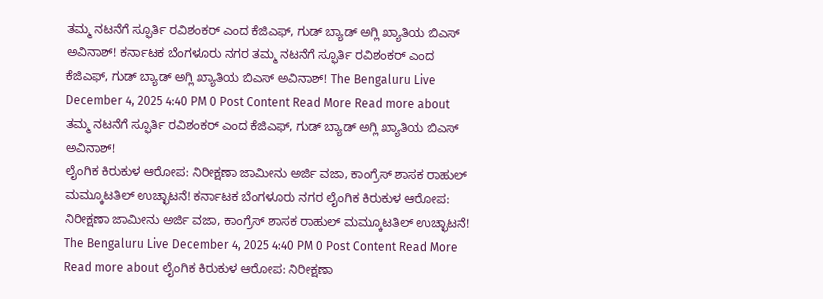ತಮ್ಮ ನಟನೆಗೆ ಸ್ಫೂರ್ತಿ ರವಿಶಂಕರ್ ಎಂದ ಕೆಜಿಎಫ್, ಗುಡ್ ಬ್ಯಾಡ್ ಅಗ್ಲಿ ಖ್ಯಾತಿಯ ಬಿಎಸ್ ಅವಿನಾಶ್! ಕರ್ನಾಟಕ ಬೆಂಗಳೂರು ನಗರ ತಮ್ಮ ನಟನೆಗೆ ಸ್ಫೂರ್ತಿ ರವಿಶಂಕರ್ ಎಂದ ಕೆಜಿಎಫ್, ಗುಡ್ ಬ್ಯಾಡ್ ಅಗ್ಲಿ ಖ್ಯಾತಿಯ ಬಿಎಸ್ ಅವಿನಾಶ್! The Bengaluru Live December 4, 2025 4:40 PM 0 Post Content Read More Read more about ತಮ್ಮ ನಟನೆಗೆ ಸ್ಫೂರ್ತಿ ರವಿಶಂಕರ್ ಎಂದ ಕೆಜಿಎಫ್, ಗುಡ್ ಬ್ಯಾಡ್ ಅಗ್ಲಿ ಖ್ಯಾತಿಯ ಬಿಎಸ್ ಅವಿನಾಶ್!
ಲೈಂಗಿಕ ಕಿರುಕುಳ ಆರೋಪ: ನಿರೀಕ್ಷಣಾ ಜಾಮೀನು ಅರ್ಜಿ ವಜಾ, ಕಾಂಗ್ರೆಸ್ ಶಾಸಕ ರಾಹುಲ್ ಮಮ್ಕೂಟತಿಲ್ ಉಚ್ಛಾಟನೆ! ಕರ್ನಾಟಕ ಬೆಂಗಳೂರು ನಗರ ಲೈಂಗಿಕ ಕಿರುಕುಳ ಆರೋಪ: ನಿರೀಕ್ಷಣಾ ಜಾಮೀನು ಅರ್ಜಿ ವಜಾ, ಕಾಂಗ್ರೆಸ್ ಶಾಸಕ ರಾಹುಲ್ ಮಮ್ಕೂಟತಿಲ್ ಉಚ್ಛಾಟನೆ! The Bengaluru Live December 4, 2025 4:40 PM 0 Post Content Read More Read more about ಲೈಂಗಿಕ ಕಿರುಕುಳ ಆರೋಪ: ನಿರೀಕ್ಷಣಾ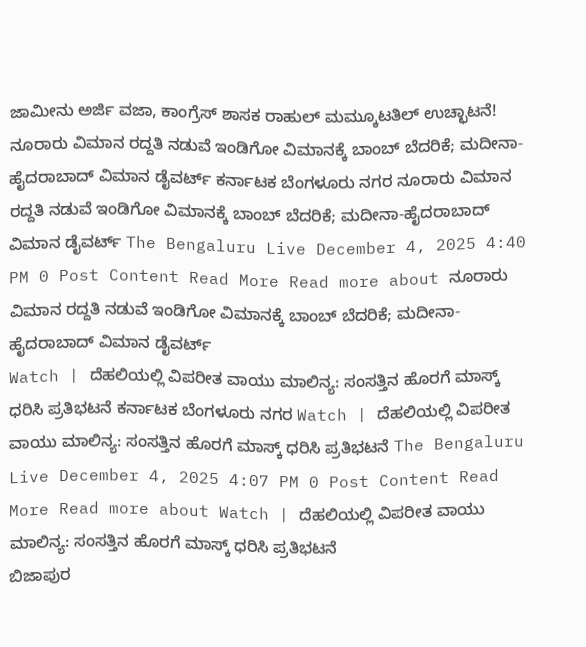ಜಾಮೀನು ಅರ್ಜಿ ವಜಾ, ಕಾಂಗ್ರೆಸ್ ಶಾಸಕ ರಾಹುಲ್ ಮಮ್ಕೂಟತಿಲ್ ಉಚ್ಛಾಟನೆ!
ನೂರಾರು ವಿಮಾನ ರದ್ದತಿ ನಡುವೆ ಇಂಡಿಗೋ ವಿಮಾನಕ್ಕೆ ಬಾಂಬ್ ಬೆದರಿಕೆ; ಮದೀನಾ-ಹೈದರಾಬಾದ್ ವಿಮಾನ ಡೈವರ್ಟ್ ಕರ್ನಾಟಕ ಬೆಂಗಳೂರು ನಗರ ನೂರಾರು ವಿಮಾನ ರದ್ದತಿ ನಡುವೆ ಇಂಡಿಗೋ ವಿಮಾನಕ್ಕೆ ಬಾಂಬ್ ಬೆದರಿಕೆ; ಮದೀನಾ-ಹೈದರಾಬಾದ್ ವಿಮಾನ ಡೈವರ್ಟ್ The Bengaluru Live December 4, 2025 4:40 PM 0 Post Content Read More Read more about ನೂರಾರು ವಿಮಾನ ರದ್ದತಿ ನಡುವೆ ಇಂಡಿಗೋ ವಿಮಾನಕ್ಕೆ ಬಾಂಬ್ ಬೆದರಿಕೆ; ಮದೀನಾ-ಹೈದರಾಬಾದ್ ವಿಮಾನ ಡೈವರ್ಟ್
Watch | ದೆಹಲಿಯಲ್ಲಿ ವಿಪರೀತ ವಾಯು ಮಾಲಿನ್ಯ: ಸಂಸತ್ತಿನ ಹೊರಗೆ ಮಾಸ್ಕ್ ಧರಿಸಿ ಪ್ರತಿಭಟನೆ ಕರ್ನಾಟಕ ಬೆಂಗಳೂರು ನಗರ Watch | ದೆಹಲಿಯಲ್ಲಿ ವಿಪರೀತ ವಾಯು ಮಾಲಿನ್ಯ: ಸಂಸತ್ತಿನ ಹೊರಗೆ ಮಾಸ್ಕ್ ಧರಿಸಿ ಪ್ರತಿಭಟನೆ The Bengaluru Live December 4, 2025 4:07 PM 0 Post Content Read More Read more about Watch | ದೆಹಲಿಯಲ್ಲಿ ವಿಪರೀತ ವಾಯು ಮಾಲಿನ್ಯ: ಸಂಸತ್ತಿನ ಹೊರಗೆ ಮಾಸ್ಕ್ ಧರಿಸಿ ಪ್ರತಿಭಟನೆ
ಬಿಜಾಪುರ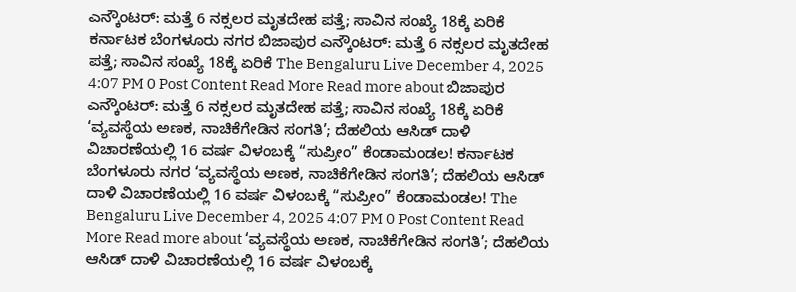ಎನ್ಕೌಂಟರ್: ಮತ್ತೆ 6 ನಕ್ಸಲರ ಮೃತದೇಹ ಪತ್ತೆ; ಸಾವಿನ ಸಂಖ್ಯೆ 18ಕ್ಕೆ ಏರಿಕೆ ಕರ್ನಾಟಕ ಬೆಂಗಳೂರು ನಗರ ಬಿಜಾಪುರ ಎನ್ಕೌಂಟರ್: ಮತ್ತೆ 6 ನಕ್ಸಲರ ಮೃತದೇಹ ಪತ್ತೆ; ಸಾವಿನ ಸಂಖ್ಯೆ 18ಕ್ಕೆ ಏರಿಕೆ The Bengaluru Live December 4, 2025 4:07 PM 0 Post Content Read More Read more about ಬಿಜಾಪುರ ಎನ್ಕೌಂಟರ್: ಮತ್ತೆ 6 ನಕ್ಸಲರ ಮೃತದೇಹ ಪತ್ತೆ; ಸಾವಿನ ಸಂಖ್ಯೆ 18ಕ್ಕೆ ಏರಿಕೆ
‘ವ್ಯವಸ್ಥೆಯ ಅಣಕ, ನಾಚಿಕೆಗೇಡಿನ ಸಂಗತಿ’; ದೆಹಲಿಯ ಆಸಿಡ್ ದಾಳಿ ವಿಚಾರಣೆಯಲ್ಲಿ 16 ವರ್ಷ ವಿಳಂಬಕ್ಕೆ “ಸುಪ್ರೀಂ” ಕೆಂಡಾಮಂಡಲ! ಕರ್ನಾಟಕ ಬೆಂಗಳೂರು ನಗರ ‘ವ್ಯವಸ್ಥೆಯ ಅಣಕ, ನಾಚಿಕೆಗೇಡಿನ ಸಂಗತಿ’; ದೆಹಲಿಯ ಆಸಿಡ್ ದಾಳಿ ವಿಚಾರಣೆಯಲ್ಲಿ 16 ವರ್ಷ ವಿಳಂಬಕ್ಕೆ “ಸುಪ್ರೀಂ” ಕೆಂಡಾಮಂಡಲ! The Bengaluru Live December 4, 2025 4:07 PM 0 Post Content Read More Read more about ‘ವ್ಯವಸ್ಥೆಯ ಅಣಕ, ನಾಚಿಕೆಗೇಡಿನ ಸಂಗತಿ’; ದೆಹಲಿಯ ಆಸಿಡ್ ದಾಳಿ ವಿಚಾರಣೆಯಲ್ಲಿ 16 ವರ್ಷ ವಿಳಂಬಕ್ಕೆ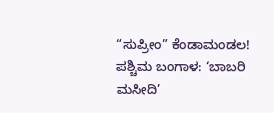“ಸುಪ್ರೀಂ” ಕೆಂಡಾಮಂಡಲ!
ಪಶ್ಚಿಮ ಬಂಗಾಳ: ‘ಬಾಬರಿ ಮಸೀದಿ’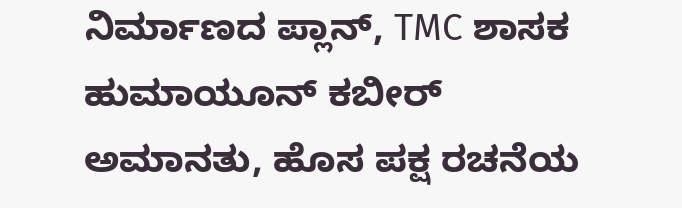ನಿರ್ಮಾಣದ ಪ್ಲಾನ್, TMC ಶಾಸಕ ಹುಮಾಯೂನ್ ಕಬೀರ್ ಅಮಾನತು, ಹೊಸ ಪಕ್ಷ ರಚನೆಯ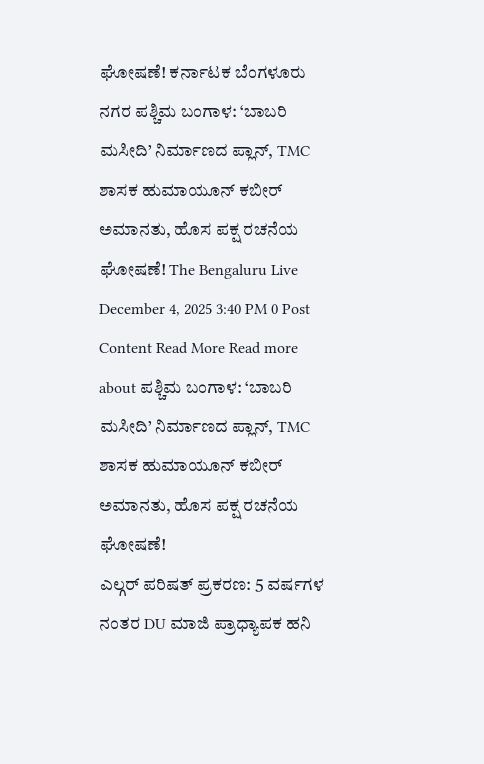ಘೋಷಣೆ! ಕರ್ನಾಟಕ ಬೆಂಗಳೂರು ನಗರ ಪಶ್ಚಿಮ ಬಂಗಾಳ: ‘ಬಾಬರಿ ಮಸೀದಿ’ ನಿರ್ಮಾಣದ ಪ್ಲಾನ್, TMC ಶಾಸಕ ಹುಮಾಯೂನ್ ಕಬೀರ್ ಅಮಾನತು, ಹೊಸ ಪಕ್ಷ ರಚನೆಯ ಘೋಷಣೆ! The Bengaluru Live December 4, 2025 3:40 PM 0 Post Content Read More Read more about ಪಶ್ಚಿಮ ಬಂಗಾಳ: ‘ಬಾಬರಿ ಮಸೀದಿ’ ನಿರ್ಮಾಣದ ಪ್ಲಾನ್, TMC ಶಾಸಕ ಹುಮಾಯೂನ್ ಕಬೀರ್ ಅಮಾನತು, ಹೊಸ ಪಕ್ಷ ರಚನೆಯ ಘೋಷಣೆ!
ಎಲ್ಗರ್ ಪರಿಷತ್ ಪ್ರಕರಣ: 5 ವರ್ಷಗಳ ನಂತರ DU ಮಾಜಿ ಪ್ರಾಧ್ಯಾಪಕ ಹನಿ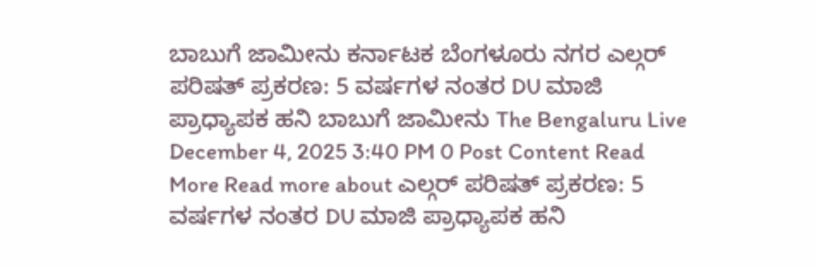ಬಾಬುಗೆ ಜಾಮೀನು ಕರ್ನಾಟಕ ಬೆಂಗಳೂರು ನಗರ ಎಲ್ಗರ್ ಪರಿಷತ್ ಪ್ರಕರಣ: 5 ವರ್ಷಗಳ ನಂತರ DU ಮಾಜಿ ಪ್ರಾಧ್ಯಾಪಕ ಹನಿ ಬಾಬುಗೆ ಜಾಮೀನು The Bengaluru Live December 4, 2025 3:40 PM 0 Post Content Read More Read more about ಎಲ್ಗರ್ ಪರಿಷತ್ ಪ್ರಕರಣ: 5 ವರ್ಷಗಳ ನಂತರ DU ಮಾಜಿ ಪ್ರಾಧ್ಯಾಪಕ ಹನಿ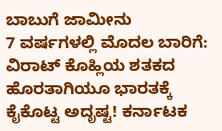ಬಾಬುಗೆ ಜಾಮೀನು
7 ವರ್ಷಗಳಲ್ಲಿ ಮೊದಲ ಬಾರಿಗೆ: ವಿರಾಟ್ ಕೊಹ್ಲಿಯ ಶತಕದ ಹೊರತಾಗಿಯೂ ಭಾರತಕ್ಕೆ ಕೈಕೊಟ್ಟ ಅದೃಷ್ಟ! ಕರ್ನಾಟಕ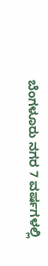ಬೆಂಗಳೂರು ನಗರ 7 ವರ್ಷಗಳಲ್ಲಿ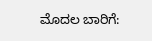ಮೊದಲ ಬಾರಿಗೆ: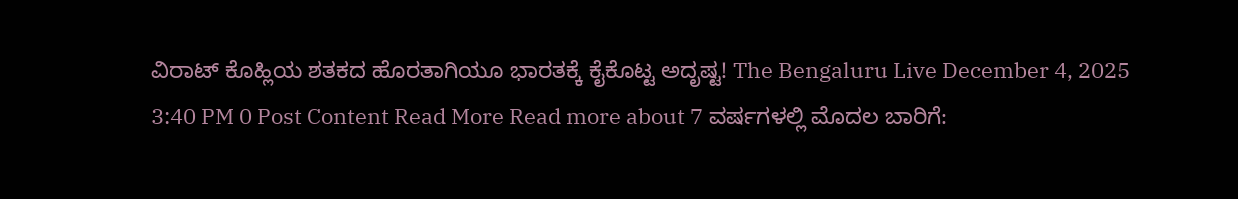ವಿರಾಟ್ ಕೊಹ್ಲಿಯ ಶತಕದ ಹೊರತಾಗಿಯೂ ಭಾರತಕ್ಕೆ ಕೈಕೊಟ್ಟ ಅದೃಷ್ಟ! The Bengaluru Live December 4, 2025 3:40 PM 0 Post Content Read More Read more about 7 ವರ್ಷಗಳಲ್ಲಿ ಮೊದಲ ಬಾರಿಗೆ: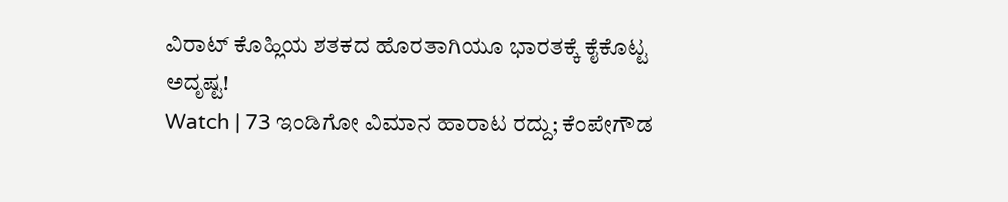ವಿರಾಟ್ ಕೊಹ್ಲಿಯ ಶತಕದ ಹೊರತಾಗಿಯೂ ಭಾರತಕ್ಕೆ ಕೈಕೊಟ್ಟ ಅದೃಷ್ಟ!
Watch | 73 ಇಂಡಿಗೋ ವಿಮಾನ ಹಾರಾಟ ರದ್ದು; ಕೆಂಪೇಗೌಡ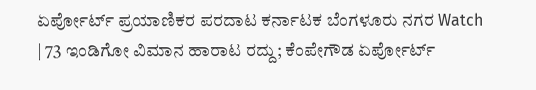ಏರ್ಪೋರ್ಟ್ ಪ್ರಯಾಣಿಕರ ಪರದಾಟ ಕರ್ನಾಟಕ ಬೆಂಗಳೂರು ನಗರ Watch | 73 ಇಂಡಿಗೋ ವಿಮಾನ ಹಾರಾಟ ರದ್ದು; ಕೆಂಪೇಗೌಡ ಏರ್ಪೋರ್ಟ್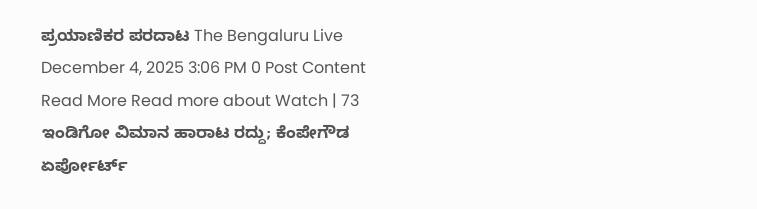ಪ್ರಯಾಣಿಕರ ಪರದಾಟ The Bengaluru Live December 4, 2025 3:06 PM 0 Post Content Read More Read more about Watch | 73 ಇಂಡಿಗೋ ವಿಮಾನ ಹಾರಾಟ ರದ್ದು; ಕೆಂಪೇಗೌಡ ಏರ್ಪೋರ್ಟ್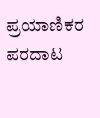ಪ್ರಯಾಣಿಕರ ಪರದಾಟ